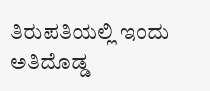ತಿರುಪತಿಯಲ್ಲಿ ಇಂದು ಅತಿದೊಡ್ಡ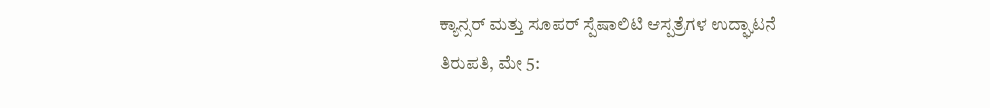ಕ್ಯಾನ್ಸರ್ ಮತ್ತು ಸೂಪರ್ ಸ್ಪೆಷಾಲಿಟಿ ಆಸ್ಪತ್ರೆಗಳ ಉದ್ಘಾಟನೆ
ತಿರುಪತಿ, ಮೇ 5: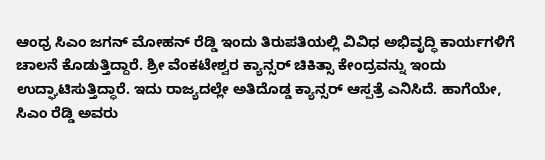ಆಂಧ್ರ ಸಿಎಂ ಜಗನ್ ಮೋಹನ್ ರೆಡ್ಡಿ ಇಂದು ತಿರುಪತಿಯಲ್ಲಿ ವಿವಿಧ ಅಭಿವೃದ್ಧಿ ಕಾರ್ಯಗಳಿಗೆ ಚಾಲನೆ ಕೊಡುತ್ತಿದ್ದಾರೆ. ಶ್ರೀ ವೆಂಕಟೇಶ್ವರ ಕ್ಯಾನ್ಸರ್ ಚಿಕಿತ್ಸಾ ಕೇಂದ್ರವನ್ನು ಇಂದು ಉದ್ಘಾಟಿಸುತ್ತಿದ್ಧಾರೆ. ಇದು ರಾಜ್ಯದಲ್ಲೇ ಅತಿದೊಡ್ಡ ಕ್ಯಾನ್ಸರ್ ಆಸ್ಪತ್ರೆ ಎನಿಸಿದೆ. ಹಾಗೆಯೇ, ಸಿಎಂ ರೆಡ್ಡಿ ಅವರು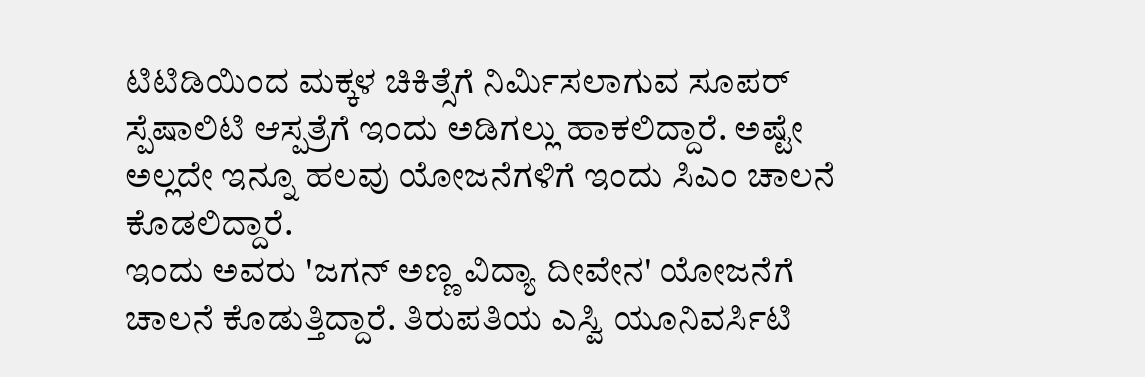ಟಿಟಿಡಿಯಿಂದ ಮಕ್ಕಳ ಚಿಕಿತ್ಸೆಗೆ ನಿರ್ಮಿಸಲಾಗುವ ಸೂಪರ್ ಸ್ಪೆಷಾಲಿಟಿ ಆಸ್ಪತ್ರೆಗೆ ಇಂದು ಅಡಿಗಲ್ಲು ಹಾಕಲಿದ್ದಾರೆ. ಅಷ್ಟೇ ಅಲ್ಲದೇ ಇನ್ನೂ ಹಲವು ಯೋಜನೆಗಳಿಗೆ ಇಂದು ಸಿಎಂ ಚಾಲನೆ ಕೊಡಲಿದ್ದಾರೆ.
ಇಂದು ಅವರು 'ಜಗನ್ ಅಣ್ಣ ವಿದ್ಯಾ ದೀವೇನ' ಯೋಜನೆಗೆ ಚಾಲನೆ ಕೊಡುತ್ತಿದ್ದಾರೆ. ತಿರುಪತಿಯ ಎಸ್ವಿ ಯೂನಿವರ್ಸಿಟಿ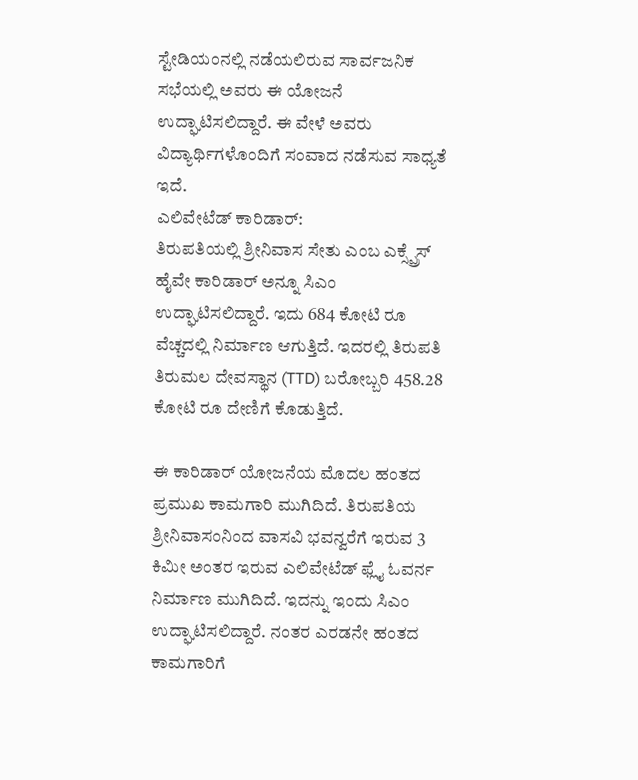ಸ್ಟೇಡಿಯಂನಲ್ಲಿ ನಡೆಯಲಿರುವ ಸಾರ್ವಜನಿಕ ಸಭೆಯಲ್ಲಿ ಅವರು ಈ ಯೋಜನೆ ಉದ್ಘಾಟಿಸಲಿದ್ದಾರೆ. ಈ ವೇಳೆ ಅವರು ವಿದ್ಯಾರ್ಥಿಗಳೊಂದಿಗೆ ಸಂವಾದ ನಡೆಸುವ ಸಾಧ್ಯತೆ ಇದೆ.
ಎಲಿವೇಟೆಡ್ ಕಾರಿಡಾರ್:
ತಿರುಪತಿಯಲ್ಲಿ ಶ್ರೀನಿವಾಸ ಸೇತು ಎಂಬ ಎಕ್ಸ್ಪ್ರೆಸ್ ಹೈವೇ ಕಾರಿಡಾರ್ ಅನ್ನೂ ಸಿಎಂ ಉದ್ಘಾಟಿಸಲಿದ್ದಾರೆ. ಇದು 684 ಕೋಟಿ ರೂ ವೆಚ್ಚದಲ್ಲಿ ನಿರ್ಮಾಣ ಆಗುತ್ತಿದೆ. ಇದರಲ್ಲಿ ತಿರುಪತಿ ತಿರುಮಲ ದೇವಸ್ಥಾನ (TTD) ಬರೋಬ್ಬರಿ 458.28 ಕೋಟಿ ರೂ ದೇಣಿಗೆ ಕೊಡುತ್ತಿದೆ.

ಈ ಕಾರಿಡಾರ್ ಯೋಜನೆಯ ಮೊದಲ ಹಂತದ ಪ್ರಮುಖ ಕಾಮಗಾರಿ ಮುಗಿದಿದೆ. ತಿರುಪತಿಯ ಶ್ರೀನಿವಾಸಂನಿಂದ ವಾಸವಿ ಭವನ್ವರೆಗೆ ಇರುವ 3 ಕಿಮೀ ಅಂತರ ಇರುವ ಎಲಿವೇಟೆಡ್ ಫ್ಲೈ ಓವರ್ನ ನಿರ್ಮಾಣ ಮುಗಿದಿದೆ. ಇದನ್ನು ಇಂದು ಸಿಎಂ ಉದ್ಘಾಟಿಸಲಿದ್ದಾರೆ. ನಂತರ ಎರಡನೇ ಹಂತದ ಕಾಮಗಾರಿಗೆ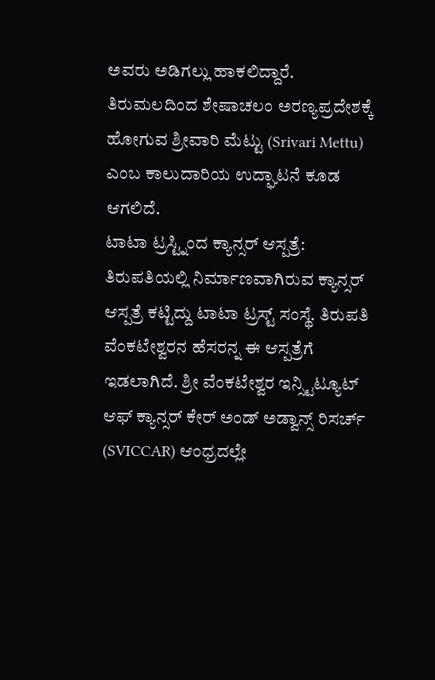ಅವರು ಅಡಿಗಲ್ಲು ಹಾಕಲಿದ್ದಾರೆ. ತಿರುಮಲದಿಂದ ಶೇಷಾಚಲಂ ಅರಣ್ಯಪ್ರದೇಶಕ್ಕೆ ಹೋಗುವ ಶ್ರೀವಾರಿ ಮೆಟ್ಟು (Srivari Mettu) ಎಂಬ ಕಾಲುದಾರಿಯ ಉದ್ಘಾಟನೆ ಕೂಡ ಆಗಲಿದೆ.
ಟಾಟಾ ಟ್ರಸ್ಟ್ನಿಂದ ಕ್ಯಾನ್ಸರ್ ಆಸ್ಪತ್ರೆ:
ತಿರುಪತಿಯಲ್ಲಿ ನಿರ್ಮಾಣವಾಗಿರುವ ಕ್ಯಾನ್ಸರ್ ಆಸ್ಪತ್ರೆ ಕಟ್ಟಿದ್ದು ಟಾಟಾ ಟ್ರಸ್ಟ್ ಸಂಸ್ಥೆ. ತಿರುಪತಿ ವೆಂಕಟೇಶ್ವರನ ಹೆಸರನ್ನ ಈ ಆಸ್ಪತ್ರೆಗೆ ಇಡಲಾಗಿದೆ. ಶ್ರೀ ವೆಂಕಟೇಶ್ವರ ಇನ್ಸ್ಟಿಟ್ಯೂಟ್ ಆಫ್ ಕ್ಯಾನ್ಸರ್ ಕೇರ್ ಅಂಡ್ ಅಡ್ವಾನ್ಸ್ ರಿಸರ್ಚ್ (SVICCAR) ಆಂಧ್ರದಲ್ಲೇ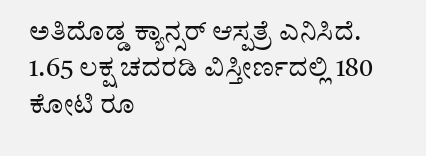ಅತಿದೊಡ್ಡ ಕ್ಯಾನ್ಸರ್ ಆಸ್ಪತ್ರೆ ಎನಿಸಿದೆ. 1.65 ಲಕ್ಷ ಚದರಡಿ ವಿಸ್ತೀರ್ಣದಲ್ಲಿ 180 ಕೋಟಿ ರೂ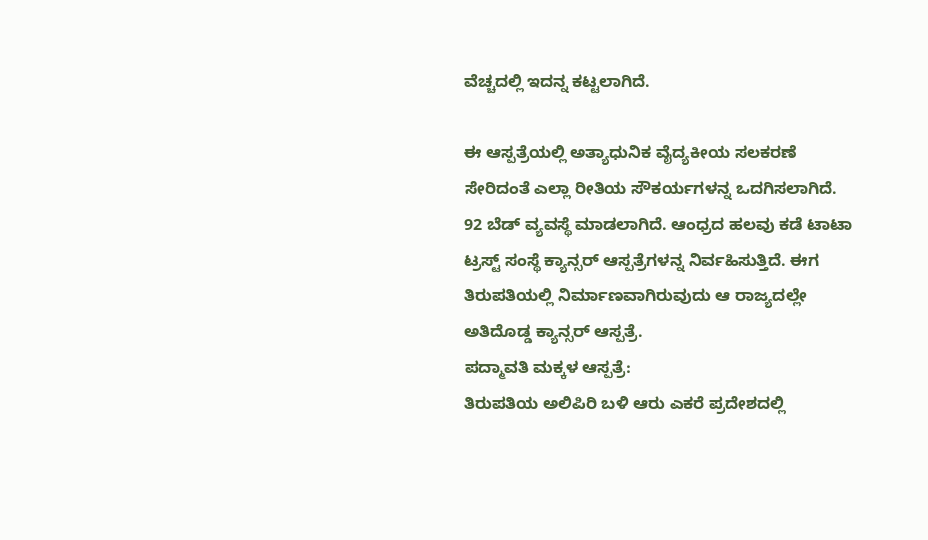ವೆಚ್ಚದಲ್ಲಿ ಇದನ್ನ ಕಟ್ಟಲಾಗಿದೆ.

ಈ ಆಸ್ಪತ್ರೆಯಲ್ಲಿ ಅತ್ಯಾಧುನಿಕ ವೈದ್ಯಕೀಯ ಸಲಕರಣೆ ಸೇರಿದಂತೆ ಎಲ್ಲಾ ರೀತಿಯ ಸೌಕರ್ಯಗಳನ್ನ ಒದಗಿಸಲಾಗಿದೆ. 92 ಬೆಡ್ ವ್ಯವಸ್ಥೆ ಮಾಡಲಾಗಿದೆ. ಆಂಧ್ರದ ಹಲವು ಕಡೆ ಟಾಟಾ ಟ್ರಸ್ಟ್ ಸಂಸ್ಥೆ ಕ್ಯಾನ್ಸರ್ ಆಸ್ಪತ್ರೆಗಳನ್ನ ನಿರ್ವಹಿಸುತ್ತಿದೆ. ಈಗ ತಿರುಪತಿಯಲ್ಲಿ ನಿರ್ಮಾಣವಾಗಿರುವುದು ಆ ರಾಜ್ಯದಲ್ಲೇ ಅತಿದೊಡ್ಡ ಕ್ಯಾನ್ಸರ್ ಆಸ್ಪತ್ರೆ.
ಪದ್ಮಾವತಿ ಮಕ್ಕಳ ಆಸ್ಪತ್ರೆ:
ತಿರುಪತಿಯ ಅಲಿಪಿರಿ ಬಳಿ ಆರು ಎಕರೆ ಪ್ರದೇಶದಲ್ಲಿ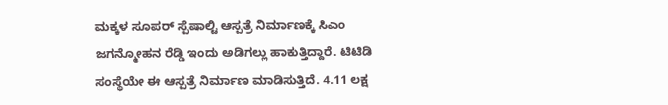ಮಕ್ಕಳ ಸೂಪರ್ ಸ್ಪೆಷಾಲ್ಟಿ ಆಸ್ಪತ್ರೆ ನಿರ್ಮಾಣಕ್ಕೆ ಸಿಎಂ ಜಗನ್ಮೋಹನ ರೆಡ್ಡಿ ಇಂದು ಅಡಿಗಲ್ಲು ಹಾಕುತ್ತಿದ್ದಾರೆ. ಟಿಟಿಡಿ ಸಂಸ್ಥೆಯೇ ಈ ಆಸ್ಪತ್ರೆ ನಿರ್ಮಾಣ ಮಾಡಿಸುತ್ತಿದೆ. 4.11 ಲಕ್ಷ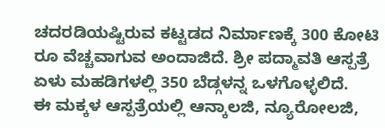ಚದರಡಿಯಷ್ಟಿರುವ ಕಟ್ಟಡದ ನಿರ್ಮಾಣಕ್ಕೆ 300 ಕೋಟಿ ರೂ ವೆಚ್ಚವಾಗುವ ಅಂದಾಜಿದೆ. ಶ್ರೀ ಪದ್ಮಾವತಿ ಆಸ್ಪತ್ರೆ ಏಳು ಮಹಡಿಗಳಲ್ಲಿ 350 ಬೆಡ್ಗಳನ್ನ ಒಳಗೊಳ್ಳಲಿದೆ.
ಈ ಮಕ್ಕಳ ಆಸ್ಪತ್ರೆಯಲ್ಲಿ ಆನ್ಕಾಲಜಿ, ನ್ಯೂರೋಲಜಿ,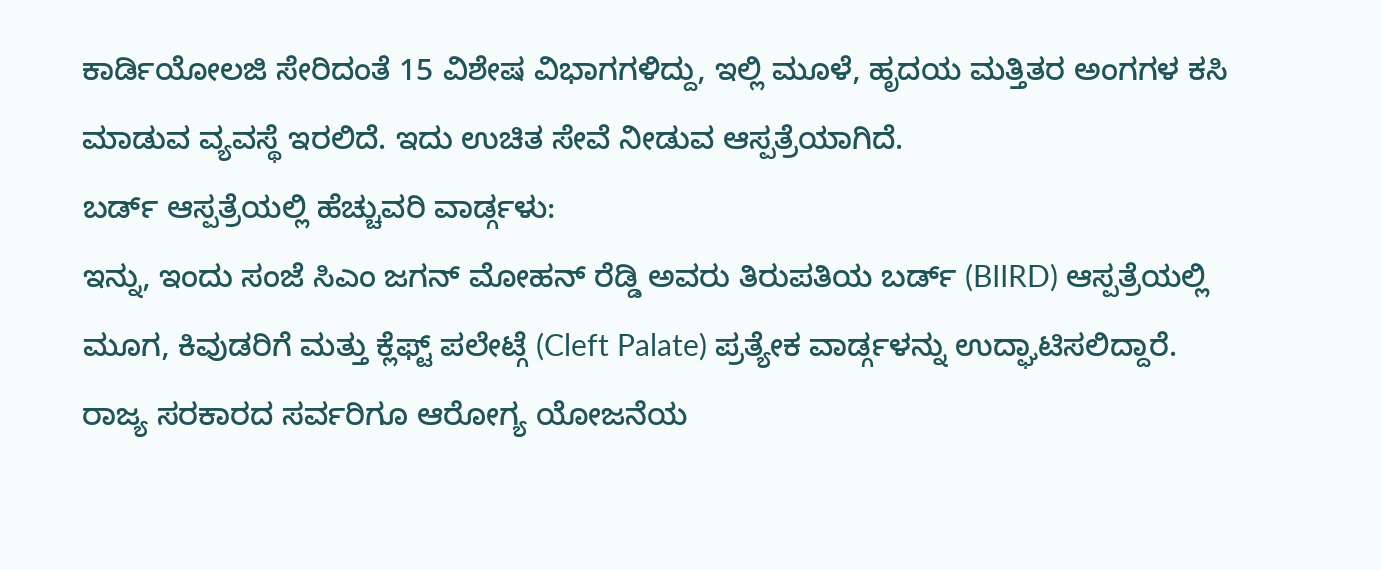ಕಾರ್ಡಿಯೋಲಜಿ ಸೇರಿದಂತೆ 15 ವಿಶೇಷ ವಿಭಾಗಗಳಿದ್ದು, ಇಲ್ಲಿ ಮೂಳೆ, ಹೃದಯ ಮತ್ತಿತರ ಅಂಗಗಳ ಕಸಿ ಮಾಡುವ ವ್ಯವಸ್ಥೆ ಇರಲಿದೆ. ಇದು ಉಚಿತ ಸೇವೆ ನೀಡುವ ಆಸ್ಪತ್ರೆಯಾಗಿದೆ.
ಬರ್ಡ್ ಆಸ್ಪತ್ರೆಯಲ್ಲಿ ಹೆಚ್ಚುವರಿ ವಾರ್ಡ್ಗಳು:
ಇನ್ನು, ಇಂದು ಸಂಜೆ ಸಿಎಂ ಜಗನ್ ಮೋಹನ್ ರೆಡ್ಡಿ ಅವರು ತಿರುಪತಿಯ ಬರ್ಡ್ (BIIRD) ಆಸ್ಪತ್ರೆಯಲ್ಲಿ ಮೂಗ, ಕಿವುಡರಿಗೆ ಮತ್ತು ಕ್ಲೆಫ್ಟ್ ಪಲೇಟ್ಗೆ (Cleft Palate) ಪ್ರತ್ಯೇಕ ವಾರ್ಡ್ಗಳನ್ನು ಉದ್ಘಾಟಿಸಲಿದ್ದಾರೆ. ರಾಜ್ಯ ಸರಕಾರದ ಸರ್ವರಿಗೂ ಆರೋಗ್ಯ ಯೋಜನೆಯ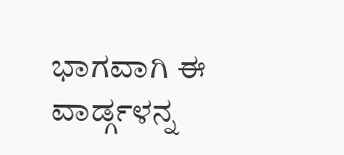ಭಾಗವಾಗಿ ಈ ವಾರ್ಡ್ಗಳನ್ನ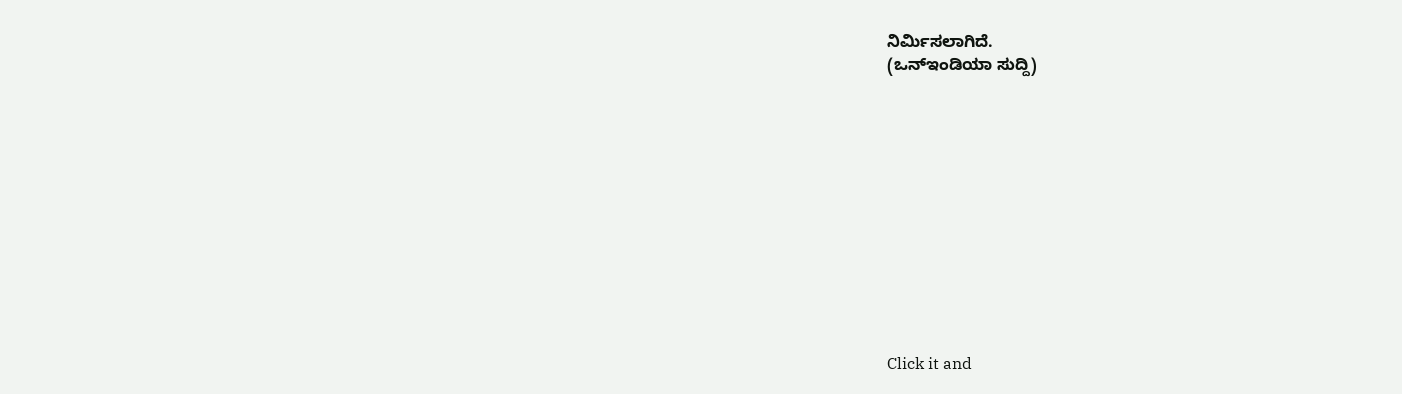ನಿರ್ಮಿಸಲಾಗಿದೆ.
(ಒನ್ಇಂಡಿಯಾ ಸುದ್ದಿ)












Click it and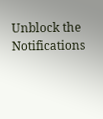Unblock the Notifications